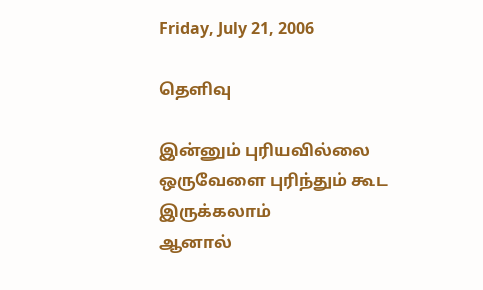Friday, July 21, 2006

தெளிவு

இன்னும் புரியவில்லை
ஒருவேளை புரிந்தும் கூட இருக்கலாம்
ஆனால்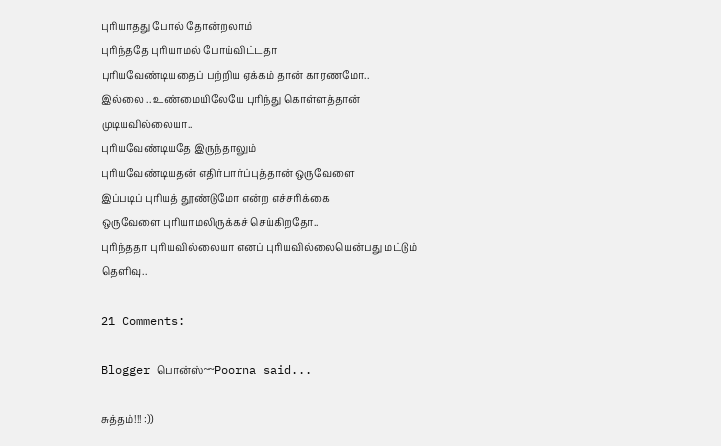புரியாதது போல் தோன்றலாம்
புரிந்ததே புரியாமல் போய்விட்டதா
புரியவேண்டியதைப் பற்றிய ஏக்கம் தான் காரணமோ..
இல்லை .. உண்மையிலேயே புரிந்து கொள்ளத்தான் முடியவில்லையா..
புரியவேண்டியதே இருந்தாலும்
புரியவேண்டியதன் எதிர்பார்ப்புத்தான் ஒருவேளை
இப்படிப் புரியத் தூண்டுமோ என்ற எச்சரிக்கை
ஒருவேளை புரியாமலிருக்கச் செய்கிறதோ..
புரிந்ததா புரியவில்லையா எனப் புரியவில்லையென்பது மட்டும்
தெளிவு..

21 Comments:

Blogger பொன்ஸ்~~Poorna said...

சுத்தம்!!! :))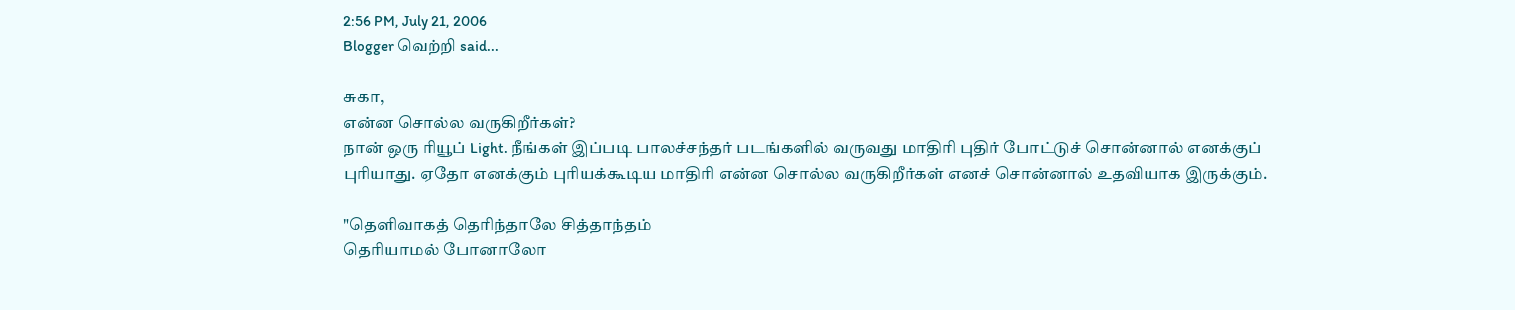2:56 PM, July 21, 2006
Blogger வெற்றி said...

சுகா,
என்ன சொல்ல வருகிறீர்கள்?
நான் ஒரு ரியூப் Light. நீங்கள் இப்படி பாலச்சந்தர் படங்களில் வருவது மாதிரி புதிர் போட்டுச் சொன்னால் எனக்குப் புரியாது. ஏதோ எனக்கும் புரியக்கூடிய மாதிரி என்ன சொல்ல வருகிறீர்கள் எனச் சொன்னால் உதவியாக இருக்கும்.

"தெளிவாகத் தெரிந்தாலே சித்தாந்தம்
தெரியாமல் போனாலோ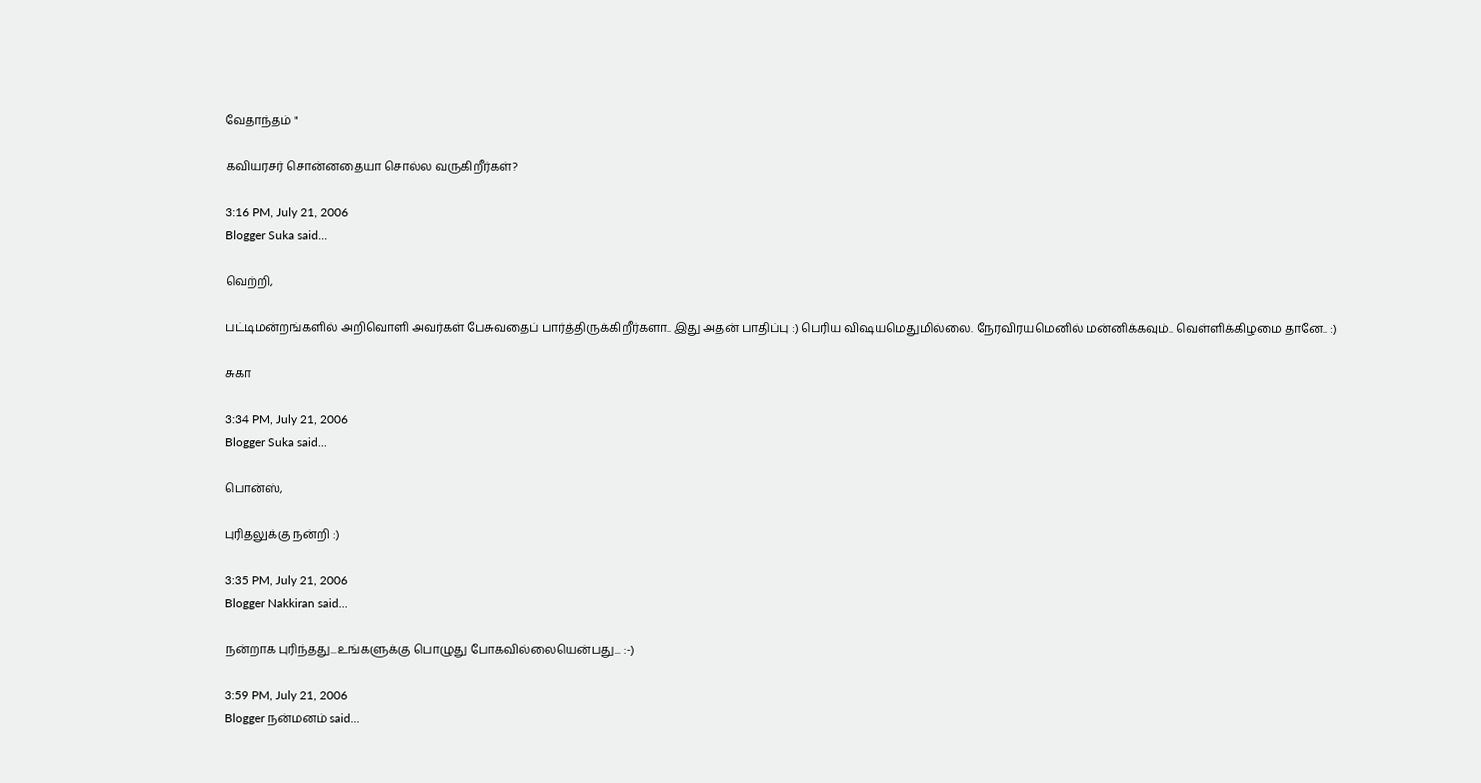வேதாந்தம் "

கவியரசர் சொன்னதையா சொல்ல வருகிறீர்கள்?

3:16 PM, July 21, 2006
Blogger Suka said...

வெற்றி,

பட்டிமன்றங்களில் அறிவொளி அவர்கள் பேசுவதைப் பார்த்திருக்கிறீர்களா.. இது அதன் பாதிப்பு :) பெரிய விஷயமெதுமில்லை. நேரவிரயமெனில் மன்னிக்கவும்.. வெள்ளிக்கிழமை தானே.. :)

சுகா

3:34 PM, July 21, 2006
Blogger Suka said...

பொன்ஸ்,

புரிதலுக்கு நன்றி :)

3:35 PM, July 21, 2006
Blogger Nakkiran said...

நன்றாக புரிந்தது...உங்களுக்கு பொழுது போகவில்லையென்பது... :-)

3:59 PM, July 21, 2006
Blogger நன்மனம் said...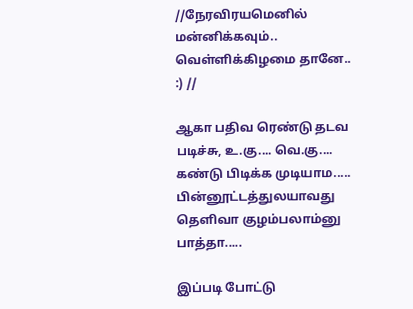//நேரவிரயமெனில் மன்னிக்கவும்.. வெள்ளிக்கிழமை தானே.. :) //

ஆகா பதிவ ரெண்டு தடவ படிச்சு, உ.கு.... வெ.கு.... கண்டு பிடிக்க முடியாம..... பின்னூட்டத்துலயாவது தெளிவா குழம்பலாம்னு பாத்தா.....

இப்படி போட்டு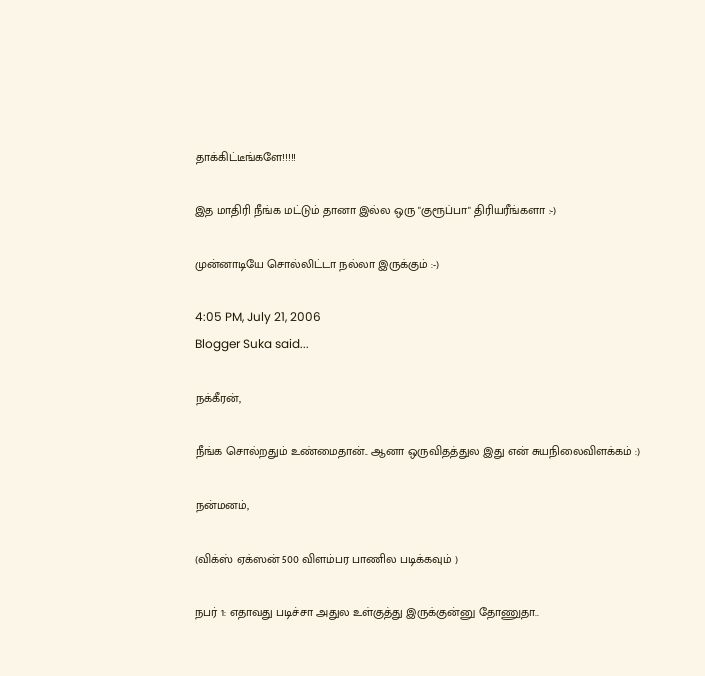தாக்கிட்டீங்களே!!!!!

இத மாதிரி நீங்க மட்டும் தானா இல்ல ஒரு "குரூப்பா" திரியரீங்களா :-)

முன்னாடியே சொல்லிட்டா நல்லா இருக்கும் :-)

4:05 PM, July 21, 2006
Blogger Suka said...

நக்கீரன்,

நீங்க சொல்றதும் உண்மைதான்.. ஆனா ஒருவிதத்துல இது என் சுயநிலைவிளக்கம் :)

நன்மனம்,

(விக்ஸ் ஏக்ஸன் 500 விளம்பர பாணில படிக்கவும் )

நபர் 1: எதாவது படிச்சா அதுல உள்குத்து இருக்குன்னு தோணுதா..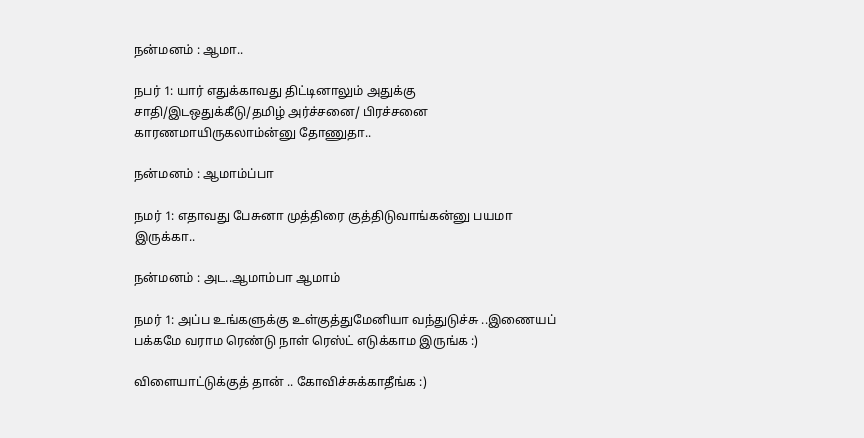நன்மனம் : ஆமா..

நபர் 1: யார் எதுக்காவது திட்டினாலும் அதுக்கு சாதி/இடஒதுக்கீடு/தமிழ் அர்ச்சனை/ பிரச்சனை காரணமாயிருகலாம்ன்னு தோணுதா..

நன்மனம் : ஆமாம்ப்பா

நமர் 1: எதாவது பேசுனா முத்திரை குத்திடுவாங்கன்னு பயமா இருக்கா..

நன்மனம் : அட..ஆமாம்பா ஆமாம்

நமர் 1: அப்ப உங்களுக்கு உள்குத்துமேனியா வந்துடுச்சு ..இணையப் பக்கமே வராம ரெண்டு நாள் ரெஸ்ட் எடுக்காம இருங்க :)

விளையாட்டுக்குத் தான் .. கோவிச்சுக்காதீங்க :)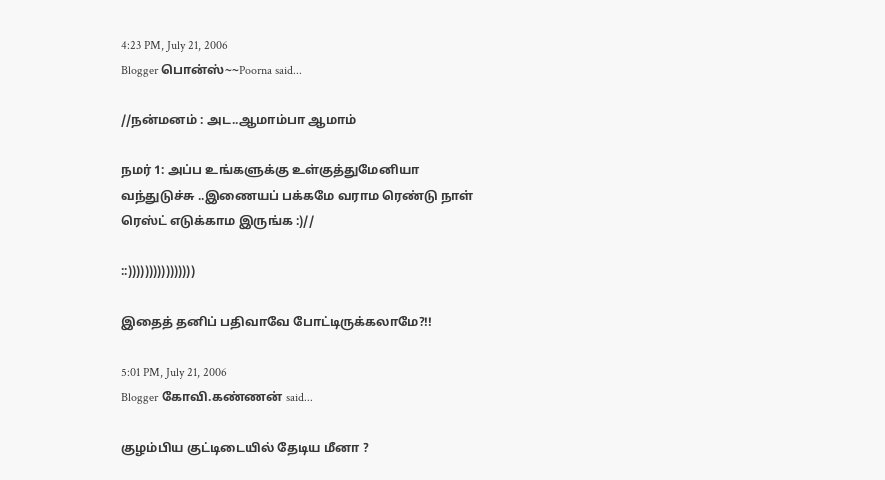4:23 PM, July 21, 2006
Blogger பொன்ஸ்~~Poorna said...

//நன்மனம் : அட..ஆமாம்பா ஆமாம்

நமர் 1: அப்ப உங்களுக்கு உள்குத்துமேனியா வந்துடுச்சு ..இணையப் பக்கமே வராம ரெண்டு நாள் ரெஸ்ட் எடுக்காம இருங்க :)//

::))))))))))))))))

இதைத் தனிப் பதிவாவே போட்டிருக்கலாமே?!!

5:01 PM, July 21, 2006
Blogger கோவி.கண்ணன் said...

குழம்பிய குட்டிடையில் தேடிய மீனா ?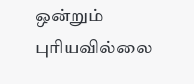ஒன்றும் புரியவில்லை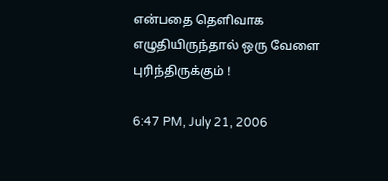என்பதை தெளிவாக எழுதியிருந்தால் ஒரு வேளை புரிந்திருக்கும் !

6:47 PM, July 21, 2006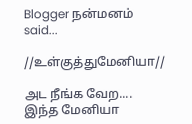Blogger நன்மனம் said...

//உள்குத்துமேனியா//

அட நீங்க வேற.... இந்த மேனியா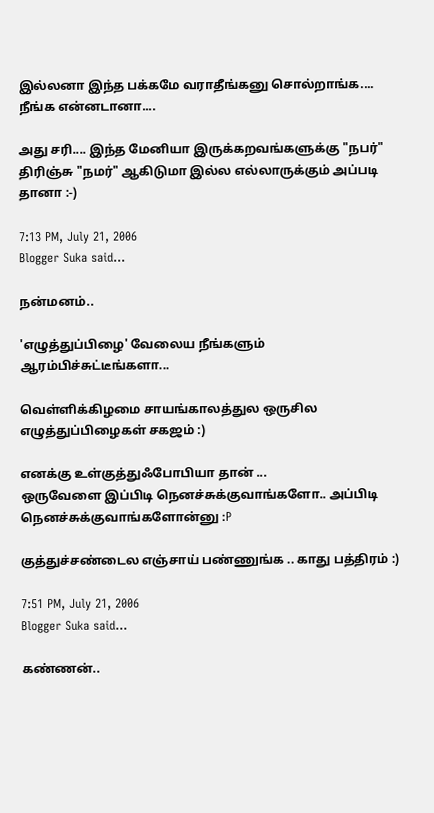இல்லனா இந்த பக்கமே வராதீங்கனு சொல்றாங்க.... நீங்க என்னடானா....

அது சரி.... இந்த மேனியா இருக்கறவங்களுக்கு "நபர்" திரிஞ்சு "நமர்" ஆகிடுமா இல்ல எல்லாருக்கும் அப்படி தானா :-)

7:13 PM, July 21, 2006
Blogger Suka said...

நன்மனம்..

'எழுத்துப்பிழை' வேலைய நீங்களும் ஆரம்பிச்சுட்டீங்களா...

வெள்ளிக்கிழமை சாயங்காலத்துல ஒருசில எழுத்துப்பிழைகள் சகஜம் :)

எனக்கு உள்குத்துஃபோபியா தான் ...
ஒருவேளை இப்பிடி நெனச்சுக்குவாங்களோ.. அப்பிடி நெனச்சுக்குவாங்களோன்னு :P

குத்துச்சண்டைல எஞ்சாய் பண்ணுங்க .. காது பத்திரம் :)

7:51 PM, July 21, 2006
Blogger Suka said...

கண்ணன்..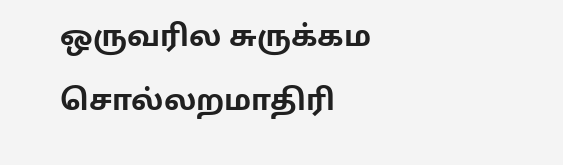ஒருவரில சுருக்கம சொல்லறமாதிரி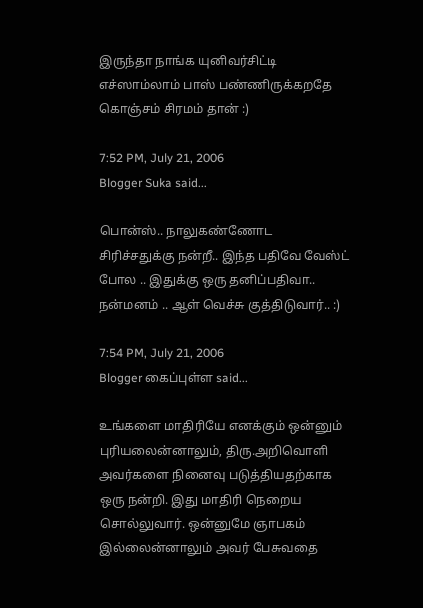இருந்தா நாங்க யுனிவர்சிட்டி எச்ஸாம்லாம் பாஸ் பண்ணிருக்கறதே கொஞ்சம் சிரமம் தான் :)

7:52 PM, July 21, 2006
Blogger Suka said...

பொன்ஸ்.. நாலுகண்ணோட சிரிச்சதுக்கு நன்றீ.. இந்த பதிவே வேஸ்ட் போல .. இதுக்கு ஒரு தனிப்பதிவா.. நன்மனம் .. ஆள் வெச்சு குத்திடுவார்.. :)

7:54 PM, July 21, 2006
Blogger கைப்புள்ள said...

உங்களை மாதிரியே எனக்கும் ஒன்னும் புரியலைன்னாலும், திரு.அறிவொளி அவர்களை நினைவு படுத்தியதற்காக ஒரு நன்றி. இது மாதிரி நெறைய சொல்லுவார். ஒன்னுமே ஞாபகம் இல்லைன்னாலும் அவர் பேசுவதை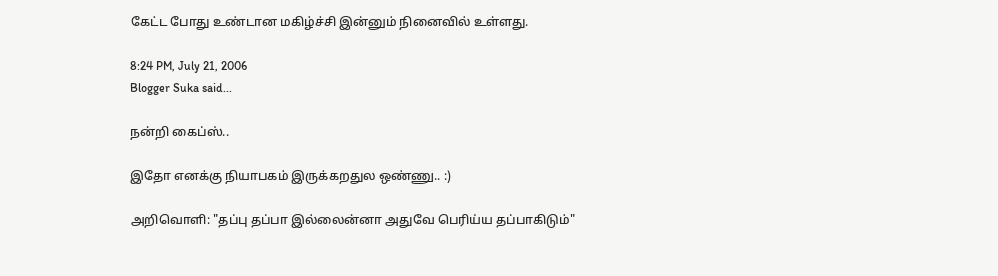கேட்ட போது உண்டான மகிழ்ச்சி இன்னும் நினைவில் உள்ளது.

8:24 PM, July 21, 2006
Blogger Suka said...

நன்றி கைப்ஸ்..

இதோ எனக்கு நியாபகம் இருக்கறதுல ஒண்ணு.. :)

அறிவொளி: "தப்பு தப்பா இல்லைன்னா அதுவே பெரிய்ய தப்பாகிடும்"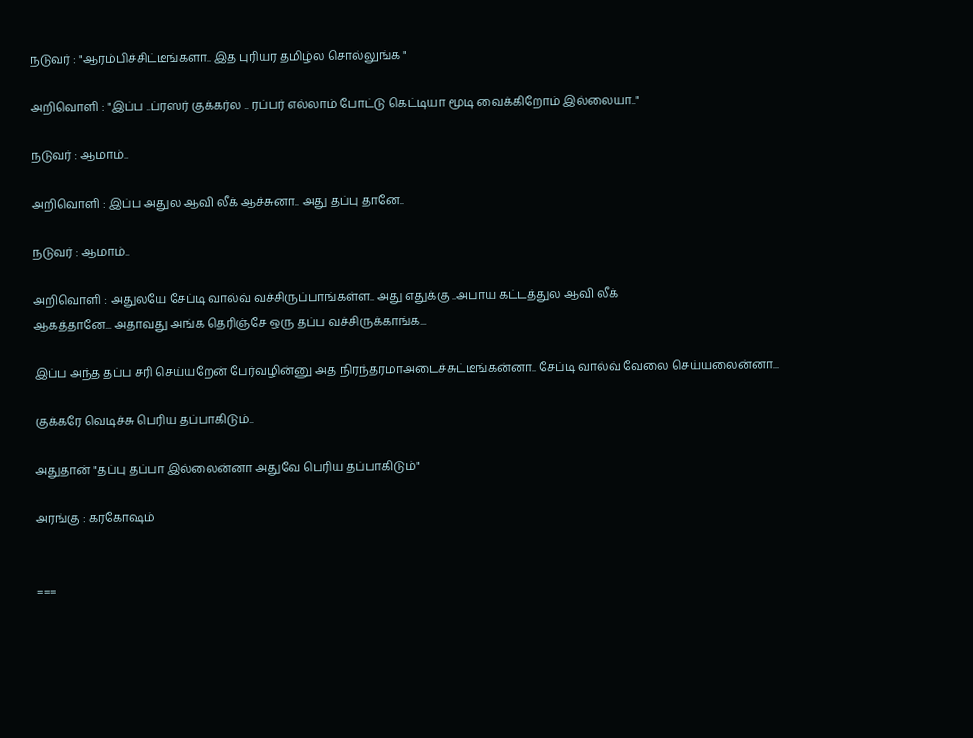நடுவர் : "ஆரம்பிச்சிட்டீங்களா.. இத புரியர தமிழ்ல சொல்லுங்க "

அறிவொளி : "இப்ப ..ப்ரஸர் குக்கர்ல .. ரப்பர் எல்லாம் போட்டு கெட்டியா மூடி வைக்கிறோம் இல்லையா.."

நடுவர் : ஆமாம்..

அறிவொளி : இப்ப அதுல ஆவி லீக் ஆச்சுனா.. அது தப்பு தானே..

நடுவர் : ஆமாம்..

அறிவொளி : அதுலயே சேப்டி வால்வ் வச்சிருப்பாங்கள்ள.. அது எதுக்கு ..அபாய கட்டத்துல ஆவி லீக்
ஆகத்தானே... அதாவது அங்க தெரிஞ்சே ஒரு தப்ப வச்சிருக்காங்க...

இப்ப அந்த தப்ப சரி செய்யறேன் பேர்வழின்னு அத நிரந்தரமாஅடைச்சுட்டீங்கன்னா.. சேப்டி வால்வ் வேலை செய்யலைன்னா...

குக்கரே வெடிச்சு பெரிய தப்பாகிடும்..

அதுதான் "தப்பு தப்பா இல்லைன்னா அதுவே பெரிய தப்பாகிடும்"

அரங்கு : கரகோஷம்


===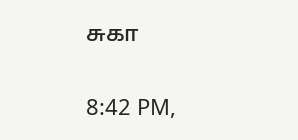சுகா

8:42 PM,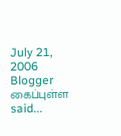July 21, 2006
Blogger கைப்புள்ள said...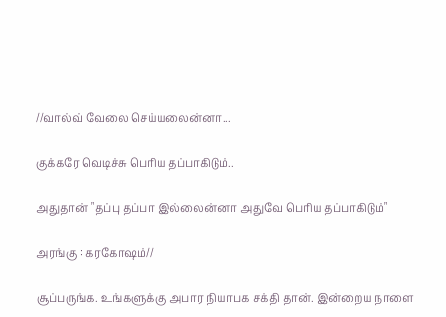//வால்வ் வேலை செய்யலைன்னா...

குக்கரே வெடிச்சு பெரிய தப்பாகிடும்..

அதுதான் "தப்பு தப்பா இல்லைன்னா அதுவே பெரிய தப்பாகிடும்"

அரங்கு : கரகோஷம்//

சூப்பருங்க. உங்களுக்கு அபார நியாபக சக்தி தான். இன்றைய நாளை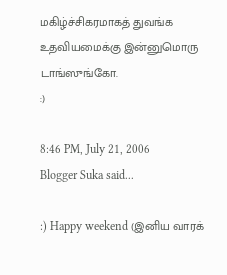மகிழ்ச்சிகரமாகத் துவங்க உதவியமைக்கு இன்னுமொரு டாங்ஸுங்கோ.
:)

8:46 PM, July 21, 2006
Blogger Suka said...

:) Happy weekend (இனிய வாரக்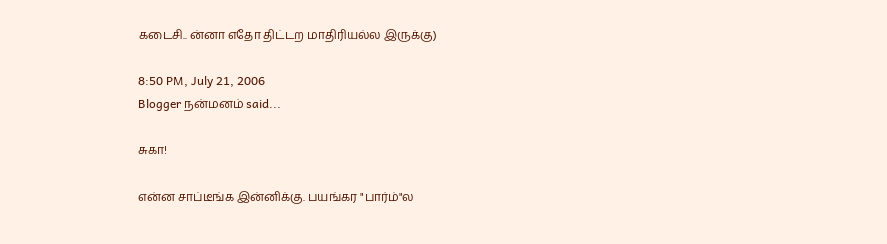கடைசி.. ன்னா எதோ திட்டற மாதிரியல்ல இருக்கு)

8:50 PM, July 21, 2006
Blogger நன்மனம் said...

சுகா!

என்ன சாப்டீங்க இன்னிக்கு. பயங்கர "பார்ம்"ல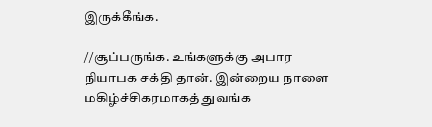இருக்கீங்க.

//சூப்பருங்க. உங்களுக்கு அபார நியாபக சக்தி தான். இன்றைய நாளை மகிழ்ச்சிகரமாகத் துவங்க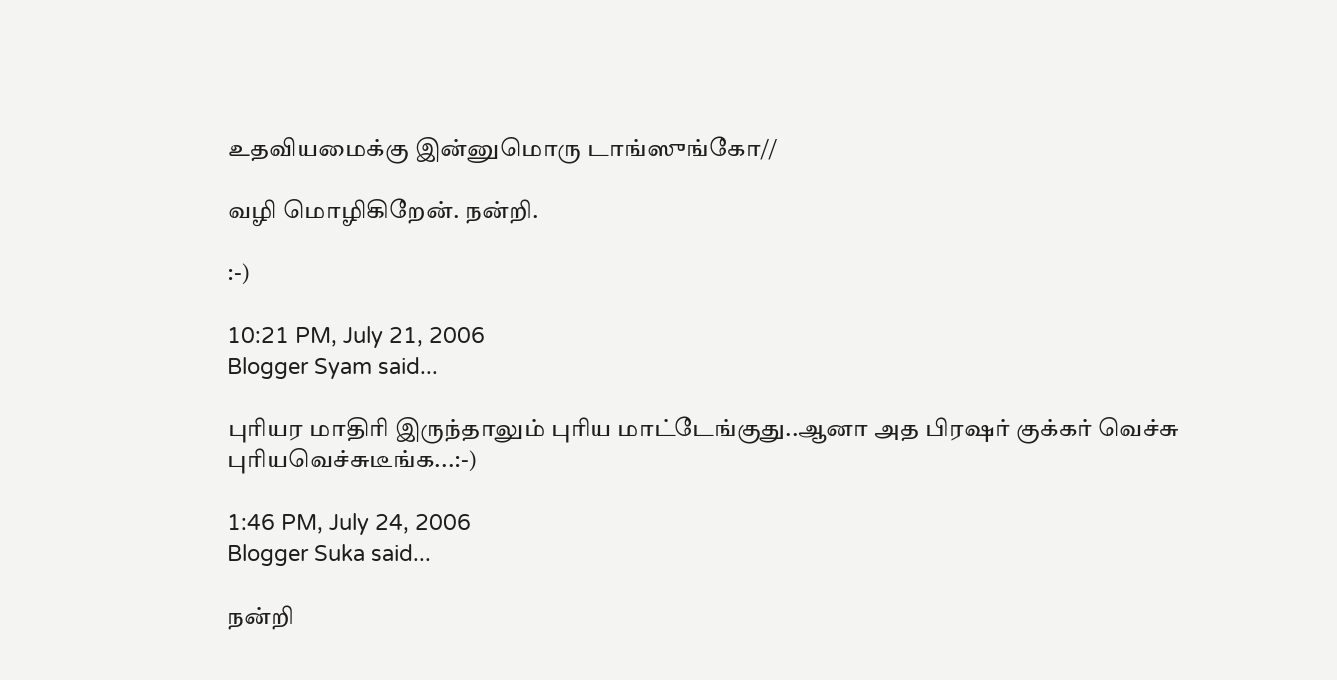உதவியமைக்கு இன்னுமொரு டாங்ஸுங்கோ//

வழி மொழிகிறேன். நன்றி.

:-)

10:21 PM, July 21, 2006
Blogger Syam said...

புரியர மாதிரி இருந்தாலும் புரிய மாட்டேங்குது..ஆனா அத பிரஷர் குக்கர் வெச்சு புரியவெச்சுடீங்க...:-)

1:46 PM, July 24, 2006
Blogger Suka said...

நன்றி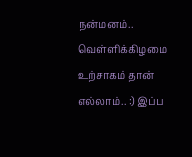நன்மனம்.. வெள்ளிக்கிழமை உற்சாகம் தான் எல்லாம்.. :) இப்ப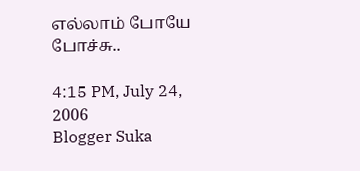எல்லாம் போயே போச்சு..

4:15 PM, July 24, 2006
Blogger Suka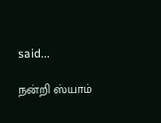said...

நன்றி ஸ்யாம்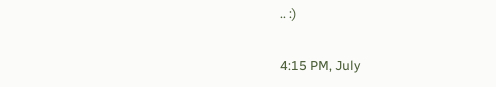.. :)

4:15 PM, July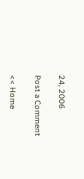24, 2006

Post a Comment

<< Home